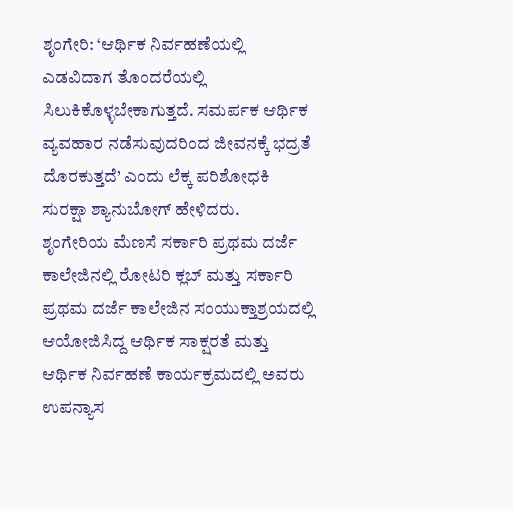ಶೃಂಗೇರಿ: ‘ಆರ್ಥಿಕ ನಿರ್ವಹಣೆಯಲ್ಲಿ ಎಡವಿದಾಗ ತೊಂದರೆಯಲ್ಲಿ ಸಿಲುಕಿಕೊಳ್ಳಬೇಕಾಗುತ್ತದೆ. ಸಮರ್ಪಕ ಆರ್ಥಿಕ ವ್ಯವಹಾರ ನಡೆಸುವುದರಿಂದ ಜೀವನಕ್ಕೆ ಭದ್ರತೆ ದೊರಕುತ್ತದೆ’ ಎಂದು ಲೆಕ್ಕ ಪರಿಶೋಧಕಿ ಸುರಕ್ಷಾ ಶ್ಯಾನುಬೋಗ್ ಹೇಳಿದರು.
ಶೃಂಗೇರಿಯ ಮೆಣಸೆ ಸರ್ಕಾರಿ ಪ್ರಥಮ ದರ್ಜೆ ಕಾಲೇಜಿನಲ್ಲಿ ರೋಟರಿ ಕ್ಲಬ್ ಮತ್ತು ಸರ್ಕಾರಿ ಪ್ರಥಮ ದರ್ಜೆ ಕಾಲೇಜಿನ ಸಂಯುಕ್ತಾಶ್ರಯದಲ್ಲಿ ಆಯೋಜಿಸಿದ್ದ ಆರ್ಥಿಕ ಸಾಕ್ಷರತೆ ಮತ್ತು ಆರ್ಥಿಕ ನಿರ್ವಹಣೆ ಕಾರ್ಯಕ್ರಮದಲ್ಲಿ ಅವರು ಉಪನ್ಯಾಸ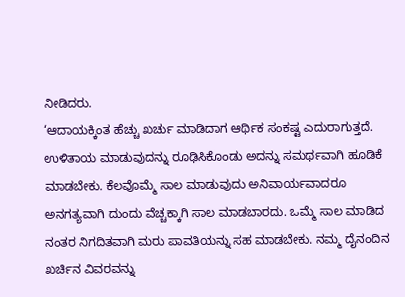ನೀಡಿದರು.
‘ಆದಾಯಕ್ಕಿಂತ ಹೆಚ್ಚು ಖರ್ಚು ಮಾಡಿದಾಗ ಆರ್ಥಿಕ ಸಂಕಷ್ಟ ಎದುರಾಗುತ್ತದೆ. ಉಳಿತಾಯ ಮಾಡುವುದನ್ನು ರೂಢಿಸಿಕೊಂಡು ಅದನ್ನು ಸಮರ್ಥವಾಗಿ ಹೂಡಿಕೆ ಮಾಡಬೇಕು. ಕೆಲವೊಮ್ಮೆ ಸಾಲ ಮಾಡುವುದು ಅನಿವಾರ್ಯವಾದರೂ ಅನಗತ್ಯವಾಗಿ ದುಂದು ವೆಚ್ಚಕ್ಕಾಗಿ ಸಾಲ ಮಾಡಬಾರದು. ಒಮ್ಮೆ ಸಾಲ ಮಾಡಿದ ನಂತರ ನಿಗದಿತವಾಗಿ ಮರು ಪಾವತಿಯನ್ನು ಸಹ ಮಾಡಬೇಕು. ನಮ್ಮ ದೈನಂದಿನ ಖರ್ಚಿನ ವಿವರವನ್ನು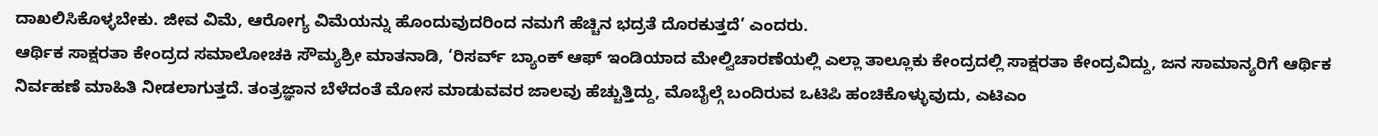ದಾಖಲಿಸಿಕೊಳ್ಳಬೇಕು. ಜೀವ ವಿಮೆ, ಆರೋಗ್ಯ ವಿಮೆಯನ್ನು ಹೊಂದುವುದರಿಂದ ನಮಗೆ ಹೆಚ್ಚಿನ ಭದ್ರತೆ ದೊರಕುತ್ತದೆ’ ಎಂದರು.
ಆರ್ಥಿಕ ಸಾಕ್ಷರತಾ ಕೇಂದ್ರದ ಸಮಾಲೋಚಕಿ ಸೌಮ್ಯಶ್ರೀ ಮಾತನಾಡಿ, ‘ರಿಸರ್ವ್ ಬ್ಯಾಂಕ್ ಆಫ್ ಇಂಡಿಯಾದ ಮೇಲ್ವಿಚಾರಣೆಯಲ್ಲಿ ಎಲ್ಲಾ ತಾಲ್ಲೂಕು ಕೇಂದ್ರದಲ್ಲಿ ಸಾಕ್ಷರತಾ ಕೇಂದ್ರವಿದ್ದು, ಜನ ಸಾಮಾನ್ಯರಿಗೆ ಆರ್ಥಿಕ ನಿರ್ವಹಣೆ ಮಾಹಿತಿ ನೀಡಲಾಗುತ್ತದೆ. ತಂತ್ರಜ್ಞಾನ ಬೆಳೆದಂತೆ ಮೋಸ ಮಾಡುವವರ ಜಾಲವು ಹೆಚ್ಚುತ್ತಿದ್ದು, ಮೊಬೈಲ್ಗೆ ಬಂದಿರುವ ಒಟಿಪಿ ಹಂಚಿಕೊಳ್ಳುವುದು, ಎಟಿಎಂ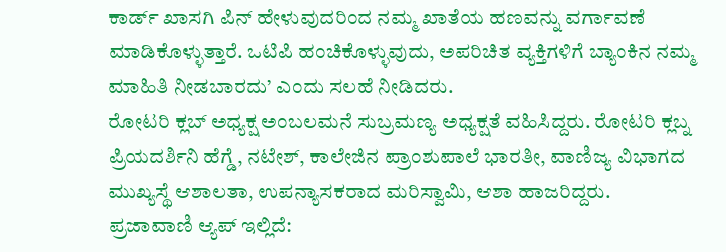ಕಾರ್ಡ್ ಖಾಸಗಿ ಪಿನ್ ಹೇಳುವುದರಿಂದ ನಮ್ಮ ಖಾತೆಯ ಹಣವನ್ನು ವರ್ಗಾವಣೆ ಮಾಡಿಕೊಳ್ಳುತ್ತಾರೆ. ಒಟಿಪಿ ಹಂಚಿಕೊಳ್ಳುವುದು, ಅಪರಿಚಿತ ವ್ಯಕ್ತಿಗಳಿಗೆ ಬ್ಯಾಂಕಿನ ನಮ್ಮ ಮಾಹಿತಿ ನೀಡಬಾರದು’ ಎಂದು ಸಲಹೆ ನೀಡಿದರು.
ರೋಟರಿ ಕ್ಲಬ್ ಅಧ್ಯಕ್ಷ ಅಂಬಲಮನೆ ಸುಬ್ರಮಣ್ಯ ಅಧ್ಯಕ್ಷತೆ ವಹಿಸಿದ್ದರು. ರೋಟರಿ ಕ್ಲಬ್ನ ಪ್ರಿಯದರ್ಶಿನಿ ಹೆಗ್ಡೆ, ನಟೇಶ್, ಕಾಲೇಜಿನ ಪ್ರಾಂಶುಪಾಲೆ ಭಾರತೀ, ವಾಣಿಜ್ಯ ವಿಭಾಗದ ಮುಖ್ಯಸ್ಥೆ ಆಶಾಲತಾ, ಉಪನ್ಯಾಸಕರಾದ ಮರಿಸ್ವಾಮಿ, ಆಶಾ ಹಾಜರಿದ್ದರು.
ಪ್ರಜಾವಾಣಿ ಆ್ಯಪ್ ಇಲ್ಲಿದೆ: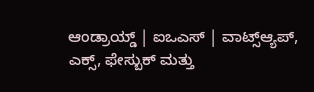ಆಂಡ್ರಾಯ್ಡ್ | ಐಒಎಸ್ | ವಾಟ್ಸ್ಆ್ಯಪ್, ಎಕ್ಸ್, ಫೇಸ್ಬುಕ್ ಮತ್ತು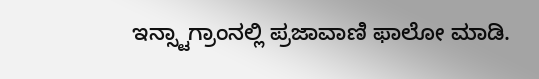ಇನ್ಸ್ಟಾಗ್ರಾಂನಲ್ಲಿ ಪ್ರಜಾವಾಣಿ ಫಾಲೋ ಮಾಡಿ.